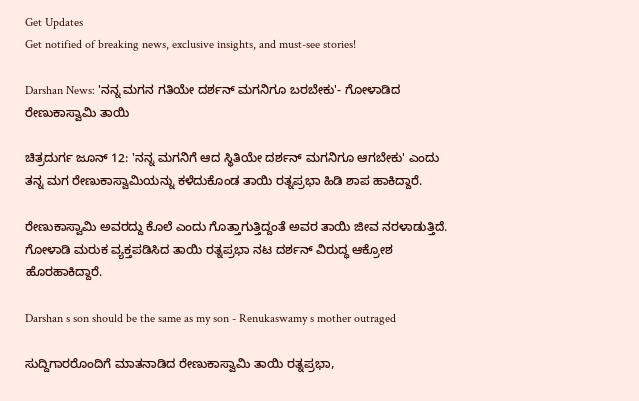Get Updates
Get notified of breaking news, exclusive insights, and must-see stories!

Darshan News: 'ನನ್ನ ಮಗನ ಗತಿಯೇ ದರ್ಶನ್ ಮಗನಿಗೂ ಬರಬೇಕು'- ಗೋಳಾಡಿದ ರೇಣುಕಾಸ್ವಾಮಿ ತಾಯಿ

ಚಿತ್ರದುರ್ಗ ಜೂನ್ 12: 'ನನ್ನ ಮಗನಿಗೆ ಆದ ಸ್ಥಿತಿಯೇ ದರ್ಶನ್ ಮಗನಿಗೂ ಆಗಬೇಕು' ಎಂದು ತನ್ನ ಮಗ ರೇಣುಕಾಸ್ವಾಮಿಯನ್ನು ಕಳೆದುಕೊಂಡ ತಾಯಿ ರತ್ನಪ್ರಭಾ ಹಿಡಿ ಶಾಪ ಹಾಕಿದ್ದಾರೆ.

ರೇಣುಕಾಸ್ವಾಮಿ ಅವರದ್ದು ಕೊಲೆ ಎಂದು ಗೊತ್ತಾಗುತ್ತಿದ್ದಂತೆ ಅವರ ತಾಯಿ ಜೀವ ನರಳಾಡುತ್ತಿದೆ. ಗೋಳಾಡಿ ಮರುಕ ವ್ಯಕ್ತಪಡಿಸಿದ ತಾಯಿ ರತ್ನಪ್ರಭಾ ನಟ ದರ್ಶನ್ ವಿರುದ್ಧ ಆಕ್ರೋಶ ಹೊರಹಾಕಿದ್ದಾರೆ.

Darshan s son should be the same as my son - Renukaswamy s mother outraged

ಸುದ್ದಿಗಾರರೊಂದಿಗೆ ಮಾತನಾಡಿದ ರೇಣುಕಾಸ್ವಾಮಿ ತಾಯಿ ರತ್ನಪ್ರಭಾ,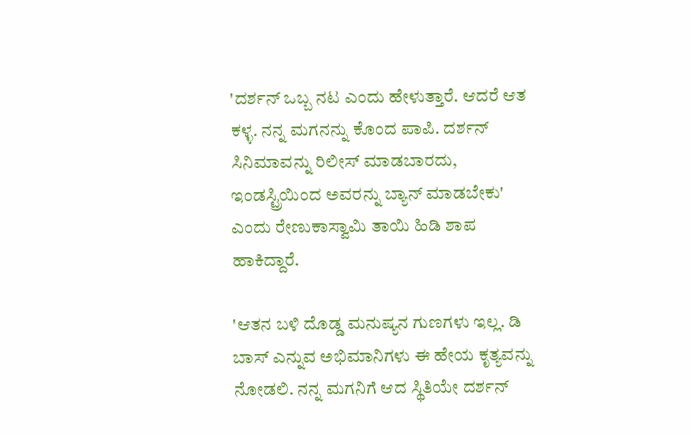'ದರ್ಶನ್ ಒಬ್ಬ ನಟ ಎಂದು ಹೇಳುತ್ತಾರೆ. ಆದರೆ ಆತ ಕಳ್ಳ. ನನ್ನ ಮಗನನ್ನು ಕೊಂದ ಪಾಪಿ. ದರ್ಶನ್ ಸಿನಿಮಾವನ್ನು ರಿಲೀಸ್ ಮಾಡಬಾರದು, ಇಂಡಸ್ಟ್ರಿಯಿಂದ ಅವರನ್ನು ಬ್ಯಾನ್ ಮಾಡಬೇಕು' ಎಂದು ರೇಣುಕಾಸ್ವಾಮಿ ತಾಯಿ ಹಿಡಿ ಶಾಪ ಹಾಕಿದ್ದಾರೆ.

'ಆತನ ಬಳಿ ದೊಡ್ಡ ಮನುಷ್ಯನ ಗುಣಗಳು ಇಲ್ಲ. ಡಿ ಬಾಸ್ ಎನ್ನುವ ಅಭಿಮಾನಿಗಳು ಈ ಹೇಯ ಕೃತ್ಯವನ್ನು ನೋಡಲಿ. ನನ್ನ ಮಗನಿಗೆ ಆದ ಸ್ಥಿತಿಯೇ ದರ್ಶನ್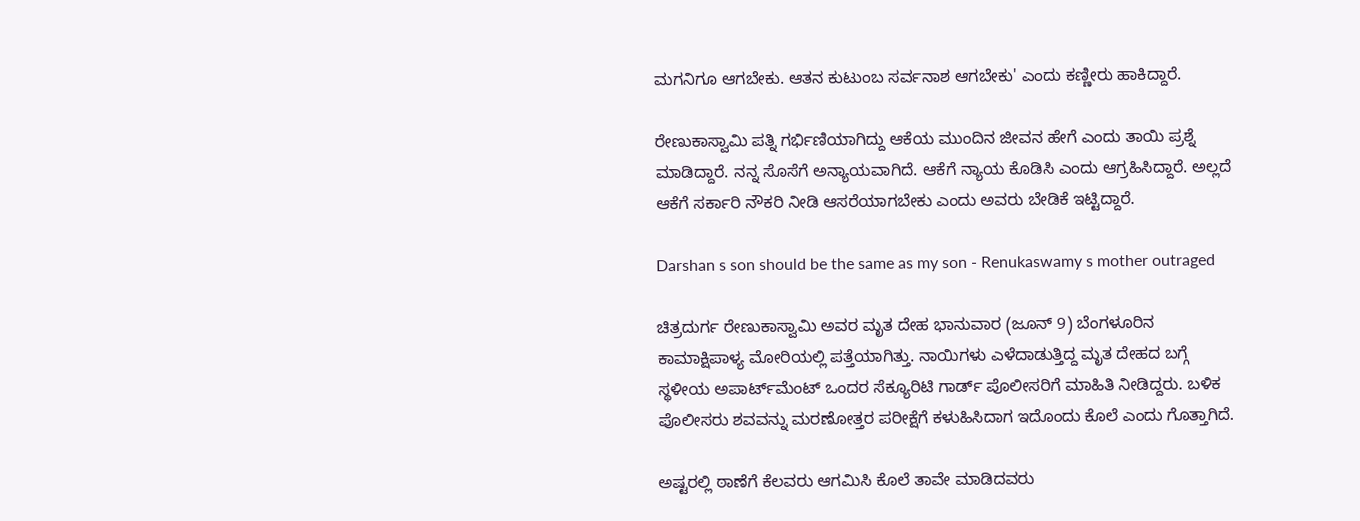ಮಗನಿಗೂ ಆಗಬೇಕು. ಆತನ ಕುಟುಂಬ ಸರ್ವನಾಶ ಆಗಬೇಕು' ಎಂದು ಕಣ್ಣೀರು ಹಾಕಿದ್ದಾರೆ.

ರೇಣುಕಾಸ್ವಾಮಿ ಪತ್ನಿ ಗರ್ಭಿಣಿಯಾಗಿದ್ದು ಆಕೆಯ ಮುಂದಿನ ಜೀವನ ಹೇಗೆ ಎಂದು ತಾಯಿ ಪ್ರಶ್ನೆ ಮಾಡಿದ್ದಾರೆ. ನನ್ನ ಸೊಸೆಗೆ ಅನ್ಯಾಯವಾಗಿದೆ. ಆಕೆಗೆ ನ್ಯಾಯ ಕೊಡಿಸಿ ಎಂದು ಆಗ್ರಹಿಸಿದ್ದಾರೆ. ಅಲ್ಲದೆ ಆಕೆಗೆ ಸರ್ಕಾರಿ ನೌಕರಿ ನೀಡಿ ಆಸರೆಯಾಗಬೇಕು ಎಂದು ಅವರು ಬೇಡಿಕೆ ಇಟ್ಟಿದ್ದಾರೆ.

Darshan s son should be the same as my son - Renukaswamy s mother outraged

ಚಿತ್ರದುರ್ಗ ರೇಣುಕಾಸ್ವಾಮಿ ಅವರ ಮೃತ ದೇಹ ಭಾನುವಾರ (ಜೂನ್ 9) ಬೆಂಗಳೂರಿನ ಕಾಮಾಕ್ಷಿಪಾಳ್ಯ ಮೋರಿಯಲ್ಲಿ ಪತ್ತೆಯಾಗಿತ್ತು. ನಾಯಿಗಳು ಎಳೆದಾಡುತ್ತಿದ್ದ ಮೃತ ದೇಹದ ಬಗ್ಗೆ ಸ್ಥಳೀಯ ಅಪಾರ್ಟ್‌ಮೆಂಟ್ ಒಂದರ ಸೆಕ್ಯೂರಿಟಿ ಗಾರ್ಡ್ ಪೊಲೀಸರಿಗೆ ಮಾಹಿತಿ ನೀಡಿದ್ದರು. ಬಳಿಕ ಪೊಲೀಸರು ಶವವನ್ನು ಮರಣೋತ್ತರ ಪರೀಕ್ಷೆಗೆ ಕಳುಹಿಸಿದಾಗ ಇದೊಂದು ಕೊಲೆ ಎಂದು ಗೊತ್ತಾಗಿದೆ.

ಅಷ್ಟರಲ್ಲಿ ಠಾಣೆಗೆ ಕೆಲವರು ಆಗಮಿಸಿ ಕೊಲೆ ತಾವೇ ಮಾಡಿದವರು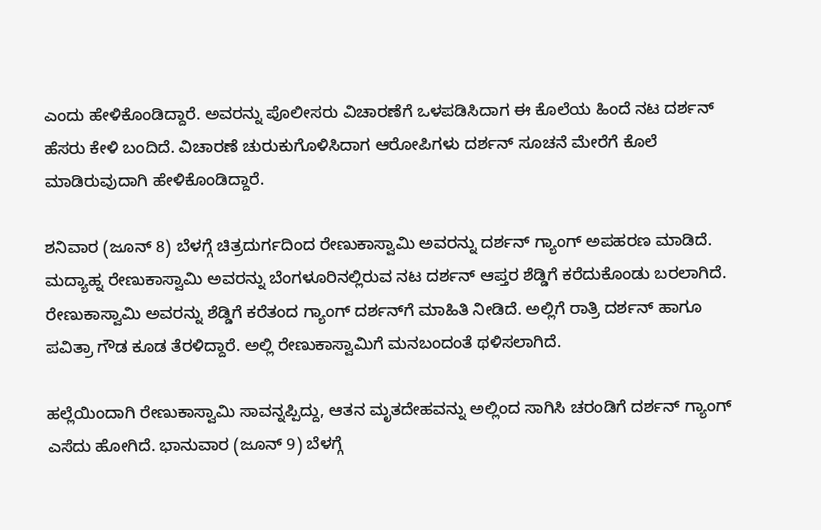ಎಂದು ಹೇಳಿಕೊಂಡಿದ್ದಾರೆ. ಅವರನ್ನು ಪೊಲೀಸರು ವಿಚಾರಣೆಗೆ ಒಳಪಡಿಸಿದಾಗ ಈ ಕೊಲೆಯ ಹಿಂದೆ ನಟ ದರ್ಶನ್ ಹೆಸರು ಕೇಳಿ ಬಂದಿದೆ. ವಿಚಾರಣೆ ಚುರುಕುಗೊಳಿಸಿದಾಗ ಆರೋಪಿಗಳು ದರ್ಶನ್ ಸೂಚನೆ ಮೇರೆಗೆ ಕೊಲೆ ಮಾಡಿರುವುದಾಗಿ ಹೇಳಿಕೊಂಡಿದ್ದಾರೆ.

ಶನಿವಾರ (ಜೂನ್ 8) ಬೆಳಗ್ಗೆ ಚಿತ್ರದುರ್ಗದಿಂದ ರೇಣುಕಾಸ್ವಾಮಿ ಅವರನ್ನು ದರ್ಶನ್ ಗ್ಯಾಂಗ್ ಅಪಹರಣ ಮಾಡಿದೆ. ಮದ್ಯಾಹ್ನ ರೇಣುಕಾಸ್ವಾಮಿ ಅವರನ್ನು ಬೆಂಗಳೂರಿನಲ್ಲಿರುವ ನಟ ದರ್ಶನ್ ಆಪ್ತರ ಶೆಡ್ಡಿಗೆ ಕರೆದುಕೊಂಡು ಬರಲಾಗಿದೆ. ರೇಣುಕಾಸ್ವಾಮಿ ಅವರನ್ನು ಶೆಡ್ಡಿಗೆ ಕರೆತಂದ ಗ್ಯಾಂಗ್ ದರ್ಶನ್‌ಗೆ ಮಾಹಿತಿ ನೀಡಿದೆ. ಅಲ್ಲಿಗೆ ರಾತ್ರಿ ದರ್ಶನ್ ಹಾಗೂ ಪವಿತ್ರಾ ಗೌಡ ಕೂಡ ತೆರಳಿದ್ದಾರೆ. ಅಲ್ಲಿ ರೇಣುಕಾಸ್ವಾಮಿಗೆ ಮನಬಂದಂತೆ ಥಳಿಸಲಾಗಿದೆ.

ಹಲ್ಲೆಯಿಂದಾಗಿ ರೇಣುಕಾಸ್ವಾಮಿ ಸಾವನ್ನಪ್ಪಿದ್ದು, ಆತನ ಮೃತದೇಹವನ್ನು ಅಲ್ಲಿಂದ ಸಾಗಿಸಿ ಚರಂಡಿಗೆ ದರ್ಶನ್ ಗ್ಯಾಂಗ್ ಎಸೆದು ಹೋಗಿದೆ. ಭಾನುವಾರ (ಜೂನ್ 9) ಬೆಳಗ್ಗೆ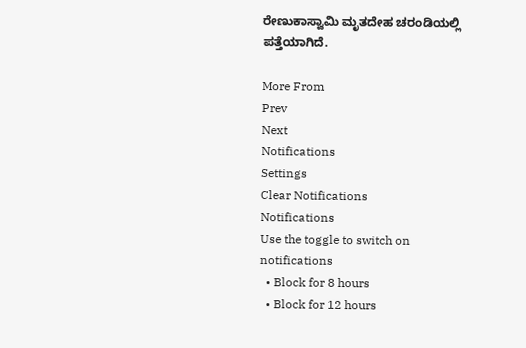ರೇಣುಕಾಸ್ವಾಮಿ ಮೃತದೇಹ ಚರಂಡಿಯಲ್ಲಿ ಪತ್ತೆಯಾಗಿದೆ.

More From
Prev
Next
Notifications
Settings
Clear Notifications
Notifications
Use the toggle to switch on notifications
  • Block for 8 hours
  • Block for 12 hours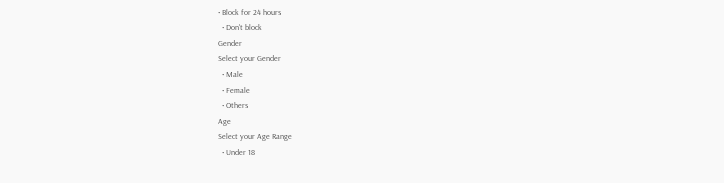• Block for 24 hours
  • Don't block
Gender
Select your Gender
  • Male
  • Female
  • Others
Age
Select your Age Range
  • Under 18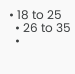• 18 to 25
  • 26 to 35
  •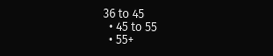36 to 45
  • 45 to 55
  • 55+